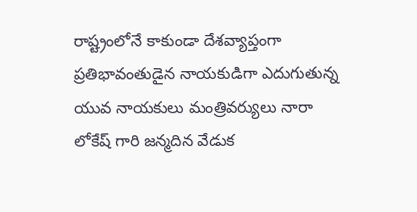రాష్ట్రంలోనే కాకుండా దేశవ్యాప్తంగా ప్రతిభావంతుడైన నాయకుడిగా ఎదుగుతున్న యువ నాయకులు మంత్రివర్యులు నారా లోకేష్ గారి జన్మదిన వేడుక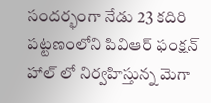సందర్భంగా నేడు 23 కదిరి పట్టణంలోని పివిఆర్ ఫంక్షన్ హాల్ లో నిర్వహిస్తున్న మెగా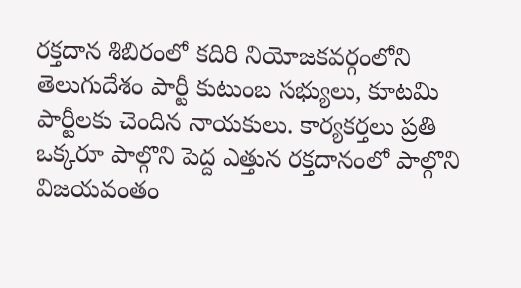రక్తదాన శిబిరంలో కదిరి నియోజకవర్గంలోని తెలుగుదేశం పార్టీ కుటుంబ సభ్యులు, కూటమి పార్టీలకు చెందిన నాయకులు. కార్యకర్తలు ప్రతి ఒక్కరూ పాల్గొని పెద్ద ఎత్తున రక్తదానంలో పాల్గొని విజయవంతం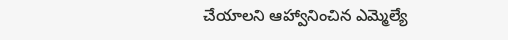చేయాలని ఆహ్వానించిన ఎమ్మెల్యే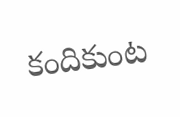కందికుంట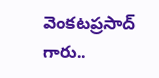వెంకటప్రసాద్ గారు..